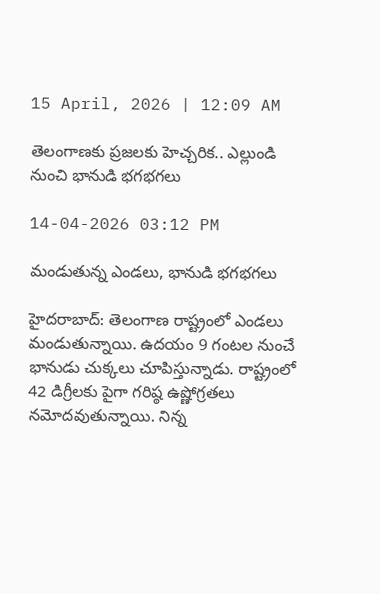15 April, 2026 | 12:09 AM

తెలంగాణకు ప్రజలకు హెచ్చరిక.. ఎల్లుండి నుంచి భానుడి భగభగలు

14-04-2026 03:12 PM

మండుతున్న ఎండలు, భానుడి భగభగలు

హైదరాబాద్: తెలంగాణ రాష్ట్రంలో ఎండలు మండుతున్నాయి. ఉదయం 9 గంటల నుంచే భానుడు చుక్కలు చూపిస్తున్నాడు. రాష్ట్రంలో 42 డిగ్రీలకు పైగా గరిష్ఠ ఉష్ణోగ్రతలు నమోదవుతున్నాయి. నిన్న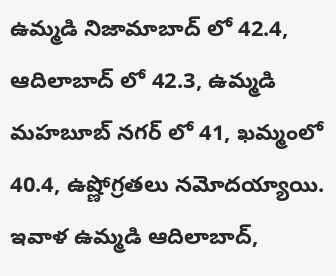ఉమ్మడి నిజామాబాద్ లో 42.4, ఆదిలాబాద్ లో 42.3, ఉమ్మడి మహబూబ్ నగర్ లో 41, ఖమ్మంలో 40.4, ఉష్ణోగ్రతలు నమోదయ్యాయి. ఇవాళ ఉమ్మడి ఆదిలాబాద్,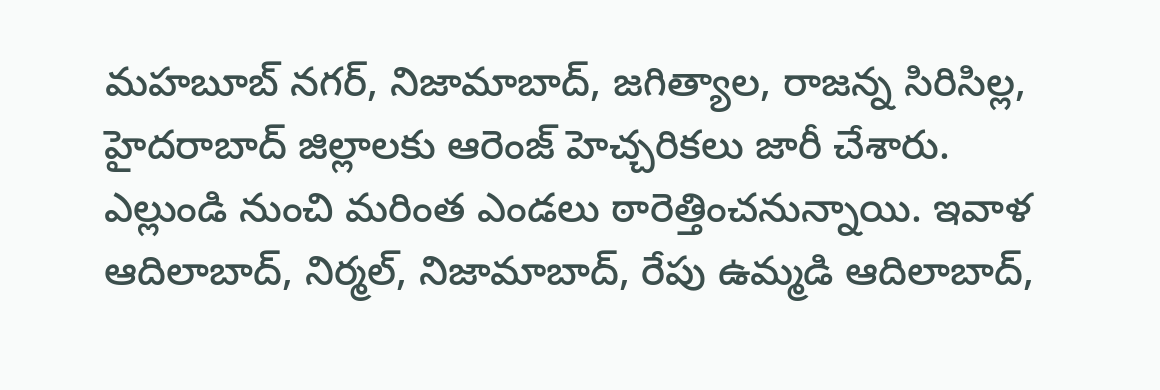మహబూబ్ నగర్, నిజామాబాద్, జగిత్యాల, రాజన్న సిరిసిల్ల, హైదరాబాద్ జిల్లాలకు ఆరెంజ్ హెచ్చరికలు జారీ చేశారు. ఎల్లుండి నుంచి మరింత ఎండలు ఠారెత్తించనున్నాయి. ఇవాళ ఆదిలాబాద్, నిర్మల్, నిజామాబాద్, రేపు ఉమ్మడి ఆదిలాబాద్,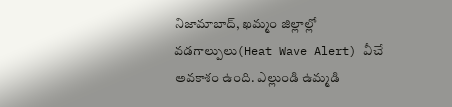నిజామాబాద్, ఖమ్మం జిల్లాల్లో వడగాల్పులు(Heat Wave Alert) వీచే అవకాశం ఉంది. ఎల్లుండి ఉమ్మడి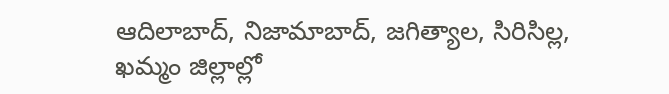ఆదిలాబాద్, నిజామాబాద్, జగిత్యాల, సిరిసిల్ల, ఖమ్మం జిల్లాల్లో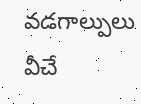వడగాల్పులు వీచే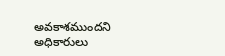అవకాశముందని అధికారులు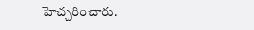హెచ్చరించారు.